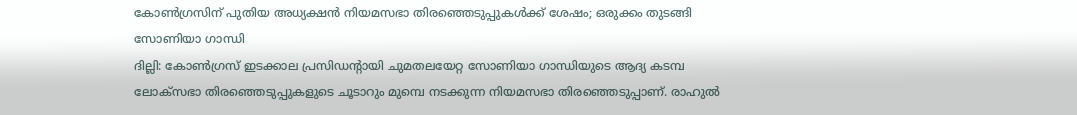കോൺഗ്രസിന് പുതിയ അധ്യക്ഷൻ നിയമസഭാ തിരഞ്ഞെടുപ്പുകൾക്ക് ശേഷം; ഒരുക്കം തുടങ്ങി സോണിയാ ഗാന്ധി
ദില്ലി: കോൺഗ്രസ് ഇടക്കാല പ്രസിഡന്റായി ചുമതലയേറ്റ സോണിയാ ഗാന്ധിയുടെ ആദ്യ കടമ്പ ലോക്സഭാ തിരഞ്ഞെടുപ്പുകളുടെ ചൂടാറും മുമ്പെ നടക്കുന്ന നിയമസഭാ തിരഞ്ഞെടുപ്പാണ്. രാഹുൽ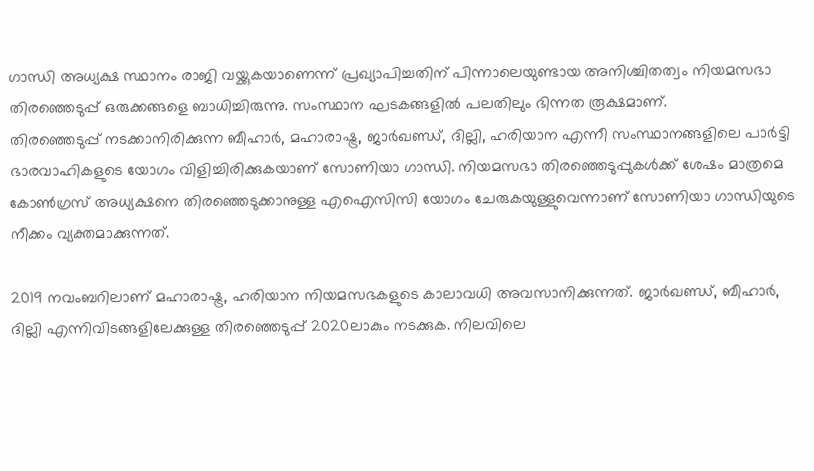ഗാന്ധി അധ്യക്ഷ സ്ഥാനം രാജി വയ്ക്കുകയാണെന്ന് പ്രഖ്യാപിച്ചതിന് പിന്നാലെയുണ്ടായ അനിശ്ചിതത്വം നിയമസഭാ തിരഞ്ഞെടുപ്പ് ഒരുക്കങ്ങളെ ബാധിച്ചിരുന്നു. സംസ്ഥാന ഘടകങ്ങളിൽ പലതിലും ഭിന്നത രൂക്ഷമാണ്.
തിരഞ്ഞെടുപ്പ് നടക്കാനിരിക്കുന്ന ബീഹാർ, മഹാരാഷ്ട്ര, ജാർഖണ്ഡ്, ദില്ലി, ഹരിയാന എന്നീ സംസ്ഥാനങ്ങളിലെ പാർട്ടി ഭാരവാഹികളുടെ യോഗം വിളിച്ചിരിക്കുകയാണ് സോണിയാ ഗാന്ധി. നിയമസഭാ തിരഞ്ഞെടുപ്പുകൾക്ക് ശേഷം മാത്രമെ കോൺഗ്രസ് അധ്യക്ഷനെ തിരഞ്ഞെടുക്കാനുള്ള എഐസിസി യോഗം ചേരുകയുള്ളുവെന്നാണ് സോണിയാ ഗാന്ധിയുടെ നീക്കം വ്യക്തമാക്കുന്നത്.

2019 നവംബറിലാണ് മഹാരാഷ്ട്ര, ഹരിയാന നിയമസഭകളുടെ കാലാവധി അവസാനിക്കുന്നത്. ജാർഖണ്ഡ്, ബീഹാർ, ദില്ലി എന്നിവിടങ്ങളിലേക്കുള്ള തിരഞ്ഞെടുപ്പ് 2020ലാകും നടക്കുക. നിലവിലെ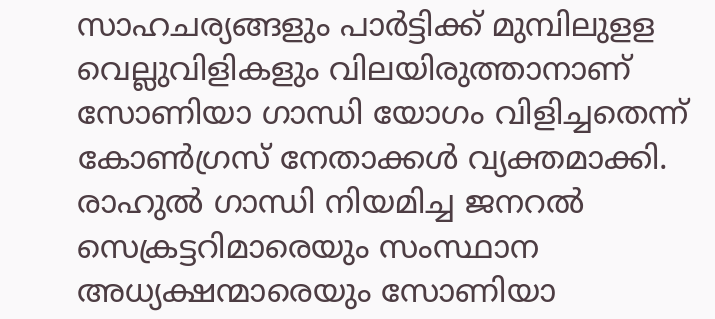സാഹചര്യങ്ങളും പാർട്ടിക്ക് മുമ്പിലുളള വെല്ലുവിളികളും വിലയിരുത്താനാണ് സോണിയാ ഗാന്ധി യോഗം വിളിച്ചതെന്ന് കോൺഗ്രസ് നേതാക്കൾ വ്യക്തമാക്കി.
രാഹുൽ ഗാന്ധി നിയമിച്ച ജനറൽ സെക്രട്ടറിമാരെയും സംസ്ഥാന അധ്യക്ഷന്മാരെയും സോണിയാ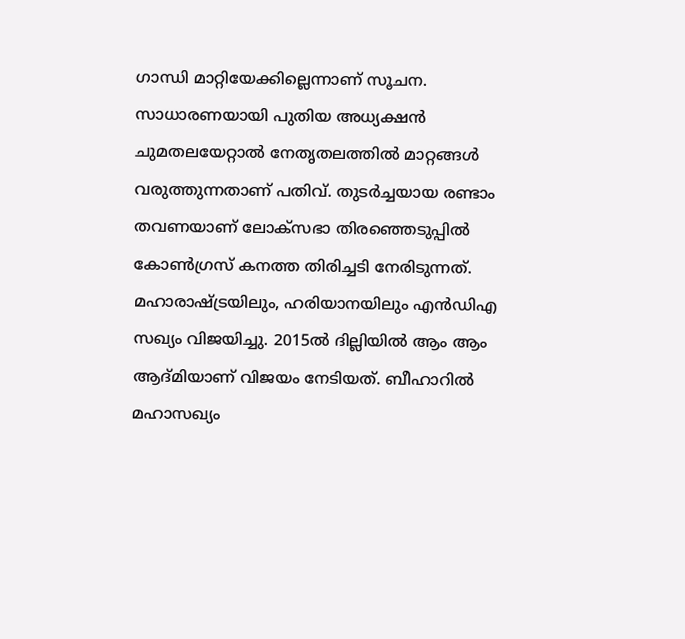ഗാന്ധി മാറ്റിയേക്കില്ലെന്നാണ് സൂചന. സാധാരണയായി പുതിയ അധ്യക്ഷൻ ചുമതലയേറ്റാൽ നേതൃതലത്തിൽ മാറ്റങ്ങൾ വരുത്തുന്നതാണ് പതിവ്. തുടർച്ചയായ രണ്ടാം തവണയാണ് ലോക്സഭാ തിരഞ്ഞെടുപ്പിൽ കോൺഗ്രസ് കനത്ത തിരിച്ചടി നേരിടുന്നത്. മഹാരാഷ്ട്രയിലും, ഹരിയാനയിലും എൻഡിഎ സഖ്യം വിജയിച്ചു. 2015ൽ ദില്ലിയിൽ ആം ആം ആദ്മിയാണ് വിജയം നേടിയത്. ബീഹാറിൽ മഹാസഖ്യം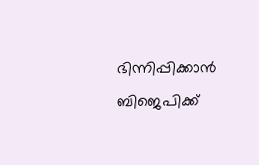ഭിന്നിപ്പിക്കാൻ ബിജെപിക്ക്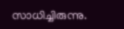സാധിച്ചിരുന്നു.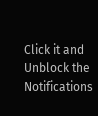Click it and Unblock the Notifications